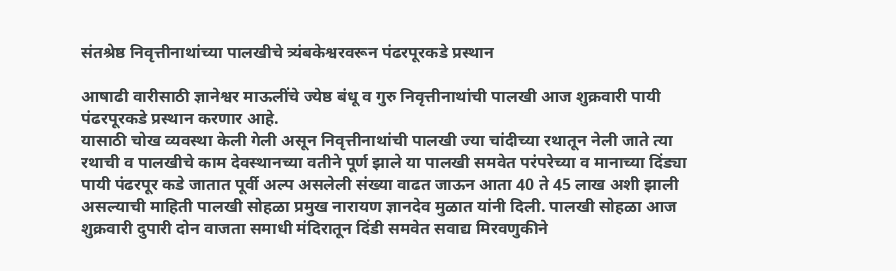संतश्रेष्ठ निवृत्तीनाथांच्या पालखीचे त्र्यंबकेश्वरवरून पंढरपूरकडे प्रस्थान

आषाढी वारीसाठी ज्ञानेश्वर माऊलींचे ज्येष्ठ बंधू व गुरु निवृत्तीनाथांची पालखी आज शुक्रवारी पायी पंढरपूरकडे प्रस्थान करणार आहे.
यासाठी चोख व्यवस्था केली गेली असून निवृत्तीनाथांची पालखी ज्या चांदीच्या रथातून नेली जाते त्या रथाची व पालखीचे काम देवस्थानच्या वतीने पूर्ण झाले या पालखी समवेत परंपरेच्या व मानाच्या दिंड्या पायी पंढरपूर कडे जातात पूर्वी अल्प असलेली संख्या वाढत जाऊन आता 40 ते 45 लाख अशी झाली असल्याची माहिती पालखी सोहळा प्रमुख नारायण ज्ञानदेव मुळात यांनी दिली. पालखी सोहळा आज शुक्रवारी दुपारी दोन वाजता समाधी मंदिरातून दिंडी समवेत सवाद्य मिरवणुकीने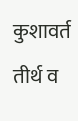कुशावर्त तीर्थ व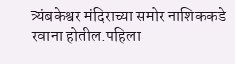त्र्यंबकेश्वर मंदिराच्या समोर नाशिककडे रवाना होतील.पहिला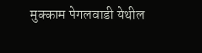मुक्काम पेगलवाडी येथील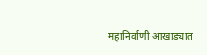महानिर्वाणी आखाड्यात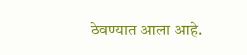ठेवण्यात आला आहे.